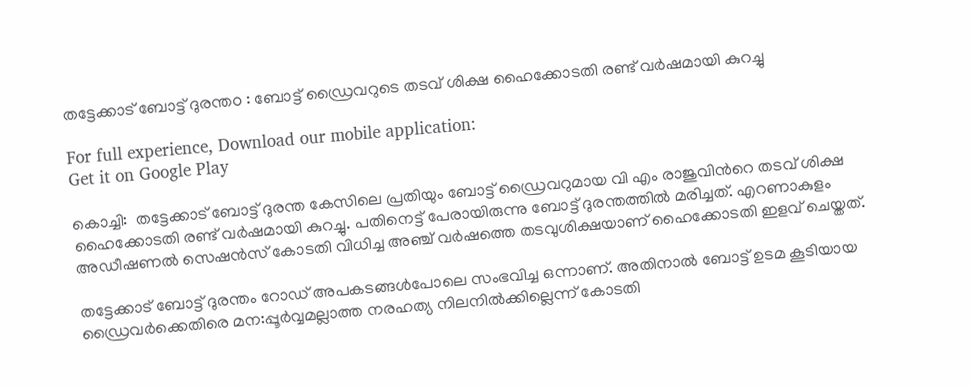തട്ടേക്കാട് ബോട്ട്‌ ദുരന്തo : ബോട്ട്‌ ഡ്രൈവറുടെ തടവ് ശിക്ഷ ഹൈക്കോടതി രണ്ട് വര്‍ഷമായി കുറച്ചു

For full experience, Download our mobile application:
Get it on Google Play

കൊച്ചി:  തട്ടേക്കാട് ബോട്ട്‌ ദുരന്ത കേസിലെ പ്രതിയും ബോട്ട്‌ ഡ്രൈവറുമായ വി എം രാജുവിന്‍റെ തടവ് ശിക്ഷ ഹൈക്കോടതി രണ്ട് വര്‍ഷമായി കുറച്ചു. പതിനെട്ട് പേരായിരുന്നു ബോട്ട്‌ ദുരന്തത്തില്‍ മരിച്ചത്. എറണാകുളം അഡീഷണല്‍ സെഷന്‍സ് കോടതി വിധിച്ച അഞ്ച് വര്‍ഷത്തെ തടവുശിക്ഷയാണ് ഹൈക്കോടതി ഇളവ് ചെയ്തത്.

തട്ടേക്കാട് ബോട്ട്‌ ദുരന്തം റോഡ് അപകടങ്ങള്‍പോലെ സംഭവിച്ച ഒന്നാണ്. അതിനാല്‍ ബോട്ട്‌ ഉടമ കൂടിയായ ഡ്രൈവര്‍ക്കെതിരെ മന:പ്പൂർവ്വമല്ലാത്ത നരഹത്യ നിലനില്‍ക്കില്ലെന്ന് കോടതി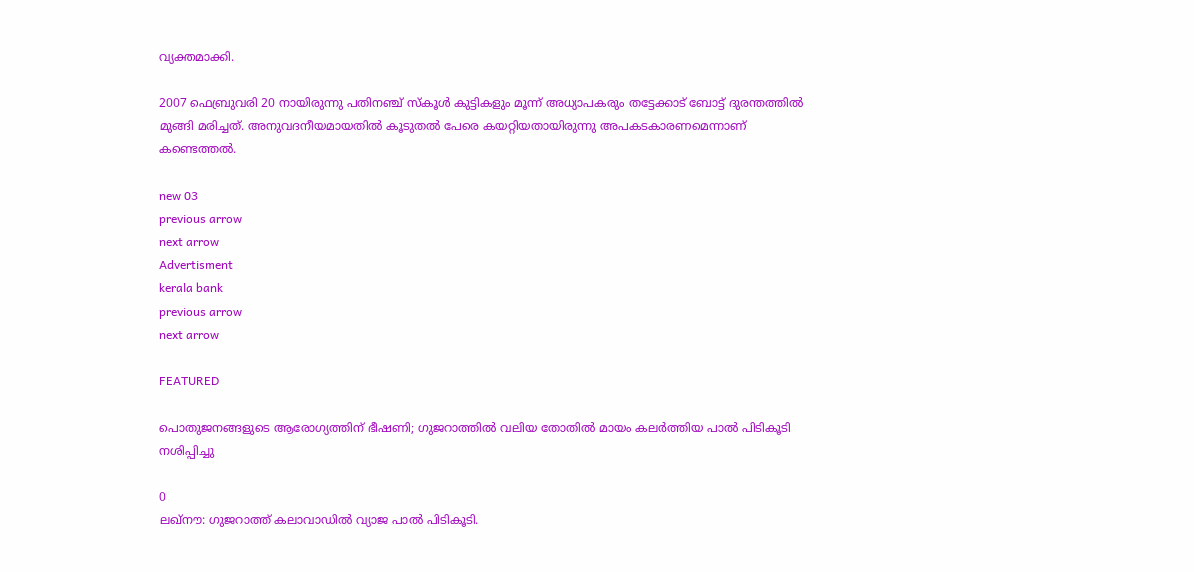വ്യക്തമാക്കി.

2007 ഫെബ്രുവരി 20 നായിരുന്നു പതിന‌ഞ്ച് സ്കൂള്‍ കുട്ടികളും മൂന്ന് അധ്യാപകരും തട്ടേക്കാട് ബോട്ട്‌ ദുരന്തത്തില്‍ മുങ്ങി മരിച്ചത്. അനുവദനീയമായതില്‍ കൂടുതല്‍ പേരെ കയറ്റിയതായിരുന്നു അപകടകാരണമെന്നാണ് കണ്ടെത്തല്‍.

new 03
previous arrow
next arrow
Advertisment
kerala bank
previous arrow
next arrow

FEATURED

പൊതുജനങ്ങളുടെ ആരോഗ്യത്തിന് ഭീഷണി; ഗുജറാത്തിൽ വലിയ തോതിൽ മായം കലർത്തിയ പാൽ പിടികൂടി നശിപ്പിച്ചു

0
ലഖ്‌നൗ: ഗുജറാത്ത് കലാവാഡില്‍ വ്യാജ പാല്‍ പിടികൂടി.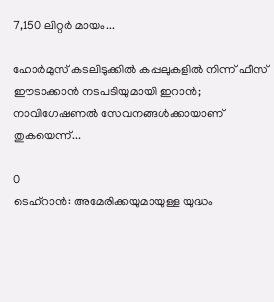7,150 ലിറ്റര്‍ മായം...

ഹോർമുസ് കടലിടുക്കിൽ കപ്പലുകളിൽ നിന്ന് ഫീസ് ഈടാക്കാൻ നടപടിയുമായി ഇറാൻ; നാവിഗേഷണൽ സേവനങ്ങൾക്കായാണ് തുകയെന്ന്...

0
ടെഹ്റാൻ: അമേരിക്കയുമായുള്ള യുദ്ധം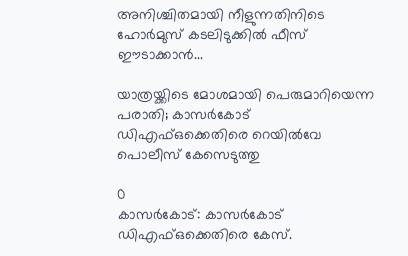അനിശ്ചിതമായി നീളുന്നതിനിടെ ഹോർമുസ് കടലിടുക്കിൽ ഫീസ് ഈടാക്കാൻ...

യാത്രയ്ക്കിടെ മോശമായി പെരുമാറിയെന്ന പരാതി; കാസർകോട് ഡിഎഫ്ഒക്കെതിരെ റെയിൽവേ പൊലീസ് കേസെടുത്തു

0
കാസര്‍കോട്: കാസര്‍കോട് ഡിഎഫ്ഒക്കെതിരെ കേസ്.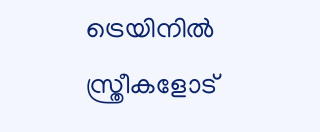ട്രെയിനില്‍ സ്ത്രീകളോട്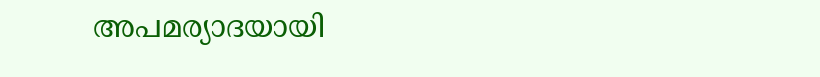അപമര്യാദയായി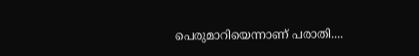പെരുമാറിയെന്നാണ് പരാതി....